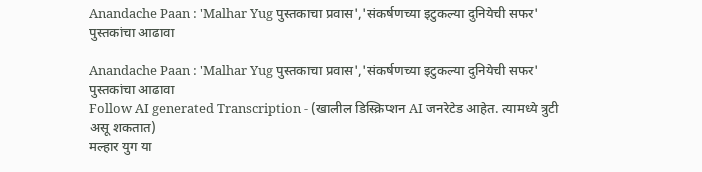Anandache Paan : 'Malhar Yug पुस्तकाचा प्रवास','संकर्षणच्या इटुकल्या दुनियेची सफर' पुस्तकांचा आढावा

Anandache Paan : 'Malhar Yug पुस्तकाचा प्रवास','संकर्षणच्या इटुकल्या दुनियेची सफर' पुस्तकांचा आढावा
Follow AI generated Transcription - (खालील डिस्क्रिप्शन AI जनरेटेड आहेत. त्यामध्ये त्रुटी असू शकतात)
मल्हार युग या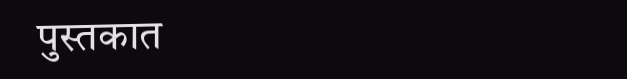पुस्तकात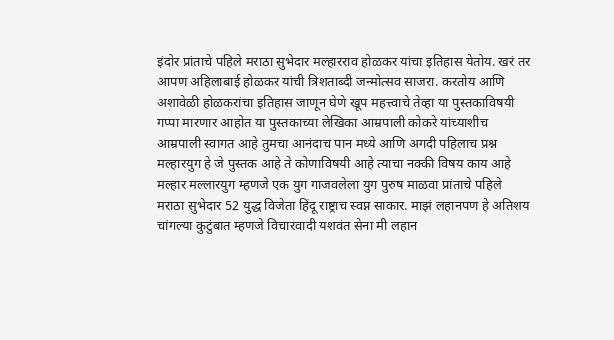इंदोर प्रांताचे पहिले मराठा सुभेदार मल्हारराव होळकर यांचा इतिहास येतोय. खरं तर आपण अहिलाबाई होळकर यांची त्रिशताब्दी जन्मोत्सव साजरा. करतोय आणि अशावेळी होळकरांचा इतिहास जाणून घेणे खूप महत्त्वाचे तेव्हा या पुस्तकाविषयी गप्पा मारणार आहोत या पुस्तकाच्या लेखिका आम्रपाली कोकरे यांच्याशीच आम्रपाली स्वागत आहे तुमचा आनंदाच पान मध्ये आणि अगदी पहिलाच प्रश्न मल्हारयुग हे जे पुस्तक आहे ते कोणाविषयी आहे त्याचा नक्की विषय काय आहे मल्हार मल्लारयुग म्हणजे एक युग गाजवलेला युग पुरुष माळवा प्रांताचे पहिले मराठा सुभेदार 52 युद्ध विजेता हिंदू राष्ट्राच स्वप्न साकार. माझं लहानपण हे अतिशय चांगल्या कुटुंबात म्हणजे विचारवादी यशवंत सेना मी लहान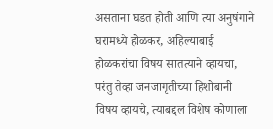असताना घडत होती आणि त्या अनुषंगाने घरामध्ये होळकर, अहिल्याबाई होळकरांचा विषय सातत्याने व्हायचा, परंतु तेव्हा जनजागृतीच्या हिशोबानी विषय व्हायचे, त्याबद्दल विशेष कोणाला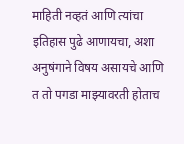माहिती नव्हतं आणि त्यांचा इतिहास पुढे आणायचा, अशा अनुषंगाने विषय असायचे आणि त तो पगडा माझ्यावरती होताच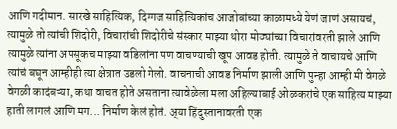आणि गदीमान. सारखे साहित्यिक, दिग्गज साहित्यिकांच आजोबांच्या काळामध्ये येणं जाणं असायचं, त्यामुळे तो त्यांची शिदोरी, विचारांची शिदोरीचे संस्कार माझ्या थोरा मोठ्यांच्या विचारांवरती झाले आणि त्यामुळे त्यांना अपसूकच माझ्या वडिलांना पण वाचण्याची खूप आवड होती. त्यामुळे ते वाचायचे आणि त्यांचं बघून आम्हीही त्या क्षेत्रात उडलो गेलो. वाचनाची आवड निर्माण झाली आणि पुन्हा आम्ही मी वेगळे वेगळी कादंबऱ्या, कथा वाचत होते असताना त्यावेळेला मला अहिल्याबाई ओळकरांचे एक साहित्य माझ्या हाती लागलं आणि मग... निर्माण केलं होतं. अ्या हिंदुस्तानावरती एक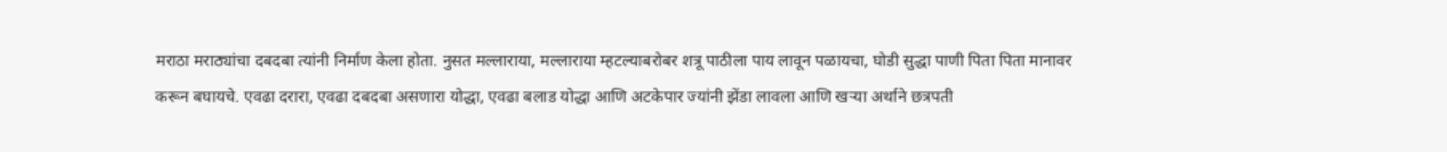मराठा मराठ्यांचा दबदबा त्यांनी निर्माण केला होता. नुसत मल्लाराया, मल्लाराया म्हटल्याबरोबर शत्रू पाठीला पाय लावून पळायचा, घोडी सुद्धा पाणी पिता पिता मानावर करून बघायचे. एवढा दरारा, एवढा दबदबा असणारा योद्धा, एवढा बलाड योद्धा आणि अटकेपार ज्यांनी झेंडा लावला आणि खऱ्या अर्थाने छत्रपती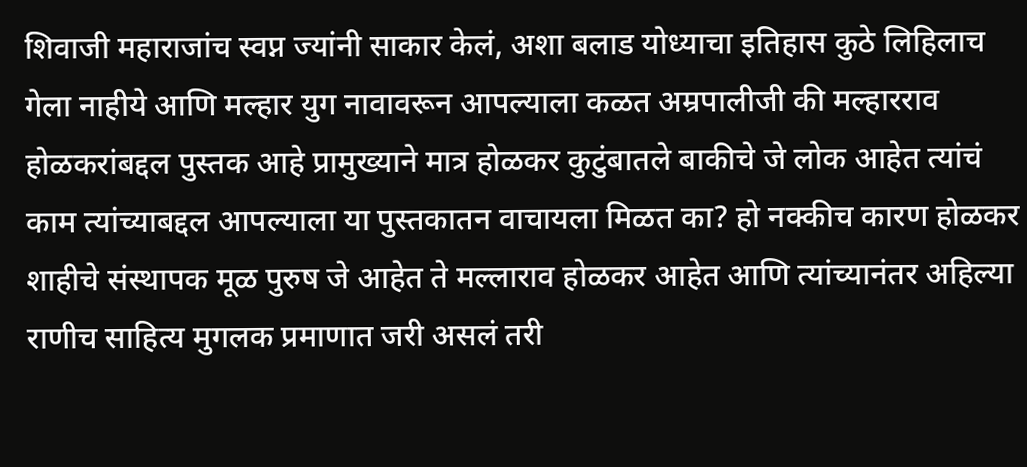शिवाजी महाराजांच स्वप्न ज्यांनी साकार केलं, अशा बलाड योध्याचा इतिहास कुठे लिहिलाच गेला नाहीये आणि मल्हार युग नावावरून आपल्याला कळत अम्रपालीजी की मल्हारराव होळकरांबद्दल पुस्तक आहे प्रामुख्याने मात्र होळकर कुटुंबातले बाकीचे जे लोक आहेत त्यांचं काम त्यांच्याबद्दल आपल्याला या पुस्तकातन वाचायला मिळत का? हो नक्कीच कारण होळकर शाहीचे संस्थापक मूळ पुरुष जे आहेत ते मल्लाराव होळकर आहेत आणि त्यांच्यानंतर अहिल्या राणीच साहित्य मुगलक प्रमाणात जरी असलं तरी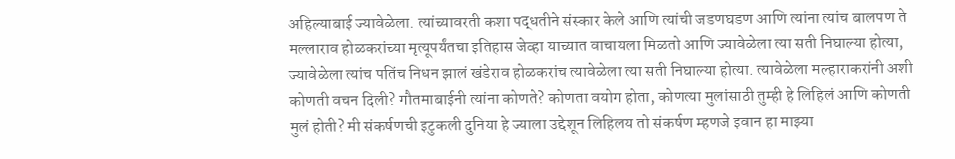अहिल्याबाई ज्यावेळेला. त्यांच्यावरती कशा पद्धतीने संस्कार केले आणि त्यांची जडणघडण आणि त्यांना त्यांच बालपण ते मल्लाराव होळकरांच्या मृत्यूपर्यंतचा इतिहास जेव्हा याच्यात वाचायला मिळतो आणि ज्यावेळेला त्या सती निघाल्या होत्या, ज्यावेळेला त्यांच पतिंच निधन झालं खंडेराव होळकरांच त्यावेळेला त्या सती निघाल्या होत्या. त्यावेळेला मल्हाराकरांनी अशी कोणती वचन दिली? गौतमाबाईनी त्यांना कोणते? कोणता वयोग होता, कोणत्या मुलांसाठी तुम्ही हे लिहिलं आणि कोणती मुलं होती? मी संकर्षणची इटुकली दुनिया हे ज्याला उद्देशून लिहिलय तो संकर्षण म्हणजे इवान हा माझ्या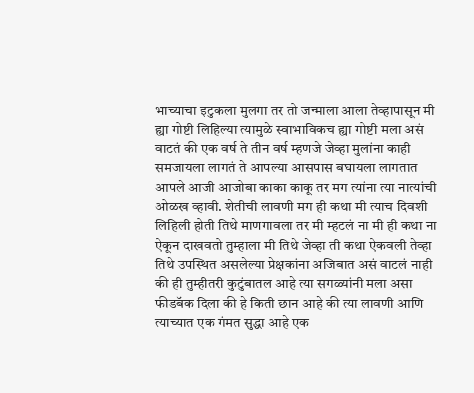भाच्याचा इटुकला मुलगा तर तो जन्माला आला तेव्हापासून मी ह्या गोष्टी लिहिल्या त्यामुळे स्वाभाविकच ह्या गोष्टी मला असं वाटतं की एक वर्ष ते तीन वर्ष म्हणजे जेव्हा मुलांना काही समजायला लागतं ते आपल्या आसपास बघायला लागतात आपले आजी आजोबा काका काकू तर मग त्यांना त्या नात्यांची ओळख व्हावी. शेतीची लावणी मग ही कथा मी त्याच दिवशी लिहिली होती तिथे माणगावला तर मी म्हटलं ना मी ही कथा ना ऐकून दाखवतो तुम्हाला मी तिथे जेव्हा ती कथा ऐकवली तेव्हा तिथे उपस्थित असलेल्या प्रेक्षकांना अजिबात असं वाटलं नाही की ही तुम्हीतरी कुटुंबातल आहे त्या सगळ्यांनी मला असा फीडबॅक दिला की हे किती छान आहे की त्या लावणी आणि त्याच्यात एक गंमत सुद्धा आहे एक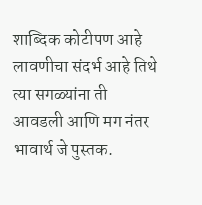शाब्दिक कोटीपण आहे लावणीचा संदर्भ आहे तिथे त्या सगळ्यांना ती आवडली आणि मग नंतर भावार्थ जे पुस्तक.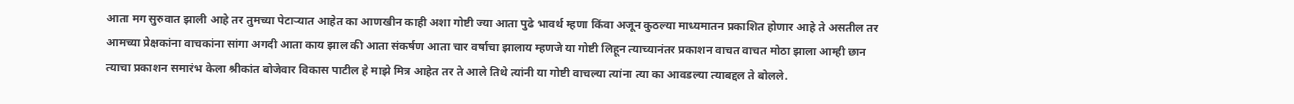आता मग सुरुवात झाली आहे तर तुमच्या पेटाऱ्यात आहेत का आणखीन काही अशा गोष्टी ज्या आता पुढे भावर्थ म्हणा किंवा अजून कुठल्या माध्यमातन प्रकाशित होणार आहे ते असतील तर आमच्या प्रेक्षकांना वाचकांना सांगा अगदी आता काय झाल की आता संकर्षण आता चार वर्षाचा झालाय म्हणजे या गोष्टी लिहून त्याच्यानंतर प्रकाशन वाचत वाचत मोठा झाला आम्ही छान त्याचा प्रकाशन समारंभ केला श्रीकांत बोजेवार विकास पाटील हे माझे मित्र आहेत तर ते आले तिथे त्यांनी या गोष्टी वाचल्या त्यांना त्या का आवडल्या त्याबद्दल ते बोलले.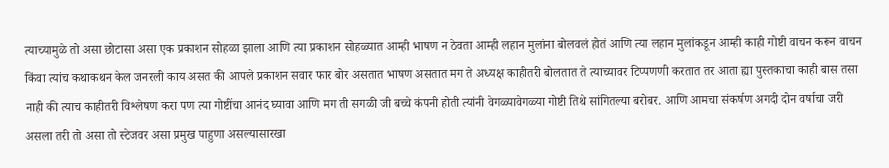त्याच्यामुळे तो असा छोटासा असा एक प्रकाशन सोहळा झाला आणि त्या प्रकाशन सोहळ्यात आम्ही भाषण न ठेवता आम्ही लहान मुलांना बोलवलं होतं आणि त्या लहान मुलांकडून आम्ही काही गोष्टी वाचन करून वाचन किंवा त्यांच कथाकथन केल जनरली काय असत की आपले प्रकाशन सवार फार बोर असतात भाषण असतात मग ते अध्यक्ष काहीतरी बोलतात ते त्याच्यावर टिप्पणणी करतात तर आता ह्या पुस्तकाचा काही बास तसा नाही की त्याच काहीतरी विश्लेषण करा पण त्या गोष्टींचा आनंद घ्यावा आणि मग ती सगळी जी बच्चे कंपनी होती त्यांनी वेगळ्यावेगळ्या गोष्टी तिथे सांगितल्या बरोबर. आणि आमचा संकर्षण अगदी दोन वर्षाचा जरी असला तरी तो असा तो स्टेजवर असा प्रमुख पाहुणा असल्यासारखा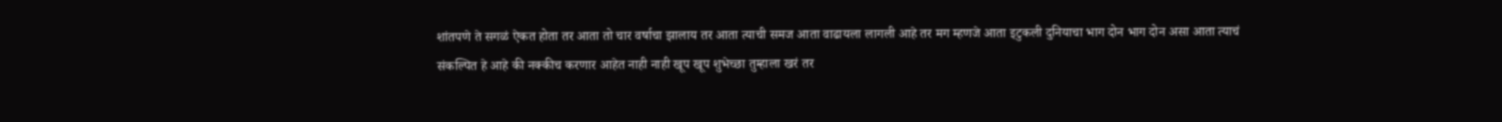शांतपणे ते सगळं ऐकत होता तर आता तो चार वर्षाचा झालाय तर आता त्याची समज आता वाढायला लागली आहे तर मग म्हणजे आता इटुकली दुनियाचा भाग दोन भाग दोन असा आता त्याचं संकल्पित हे आहे की नक्कीच करणार आहेत नाही नाही खूप खूप शुभेच्छा तुम्हाला खरं तर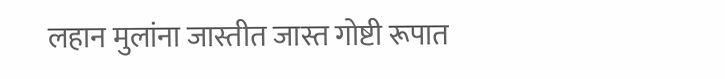लहान मुलांना जास्तीत जास्त गोष्टी रूपात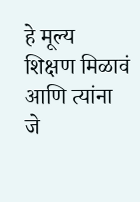हे मूल्य शिक्षण मिळावं आणि त्यांना जे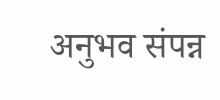अनुभव संपन्न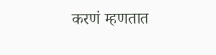करणं म्हणतात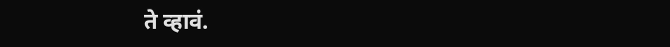ते व्हावं.